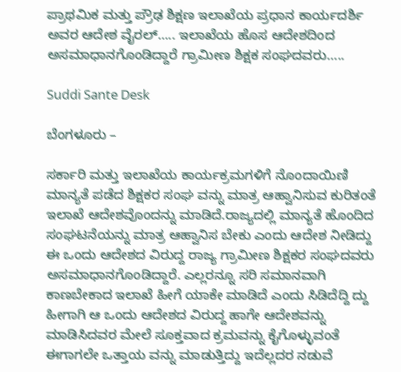ಪ್ರಾಥಮಿಕ ಮತ್ತು ಪ್ರೌಢ ಶಿಕ್ಷಣ ಇಲಾಖೆಯ ಪ್ರಧಾನ ಕಾರ್ಯದರ್ಶಿ ಅವರ ಆದೇಶ ವೈರಲ್….. ಇಲಾಖೆಯ ಹೊಸ ಆದೇಶದಿಂದ ಅಸಮಾಧಾನಗೊಂಡಿದ್ದಾರೆ ಗ್ರಾಮೀಣ ಶಿಕ್ಷಕ ಸಂಘದವರು…..

Suddi Sante Desk

ಬೆಂಗಳೂರು –

ಸರ್ಕಾರಿ ಮತ್ತು ಇಲಾಖೆಯ ಕಾರ್ಯಕ್ರಮಗಳಿಗೆ ನೊಂದಾಯಿಣಿ ಮಾನ್ಯತೆ ಪಡೆದ ಶಿಕ್ಷಕರ ಸಂಘ ವನ್ನು ಮಾತ್ರ ಆಹ್ವಾನಿಸುವ ಕುರಿತಂತೆ ಇಲಾಖೆ ಆದೇಶವೊಂದನ್ನು ಮಾಡಿದೆ.ರಾಜ್ಯದಲ್ಲಿ ಮಾನ್ಯತೆ ಹೊಂದಿದ ಸಂಘಟನೆಯನ್ನು ಮಾತ್ರ ಆಹ್ವಾನಿಸ ಬೇಕು ಎಂದು ಆದೇಶ ನೀಡಿದ್ದು ಈ ಒಂದು ಆದೇಶದ ವಿರುದ್ದ ರಾಜ್ಯ ಗ್ರಾಮೀಣ ಶಿಕ್ಷಕರ ಸಂಘದವರು ಅಸಮಾಧಾನಗೊಂಡಿದ್ದಾರೆ. ಎಲ್ಲರನ್ನೂ ಸರಿ ಸಮಾನವಾಗಿ ಕಾಣಬೇಕಾದ ಇಲಾಖೆ ಹೀಗೆ ಯಾಕೇ ಮಾಡಿದೆ ಎಂದು ಸಿಡಿದೆದ್ದಿ ದ್ದು ಹೀಗಾಗಿ ಆ ಒಂದು ಆದೇಶದ ವಿರುದ್ದ ಹಾಗೇ ಆದೇಶವನ್ನು ಮಾಡಿಸಿದವರ ಮೇಲೆ ಸೂಕ್ತವಾದ ಕ್ರಮವನ್ನು ಕೈಗೊಳ್ಳುವಂತೆ ಈಗಾಗಲೇ ಒತ್ತಾಯ ವನ್ನು ಮಾಡುತ್ತಿದ್ದು ಇದೆಲ್ಲದರ ನಡುವೆ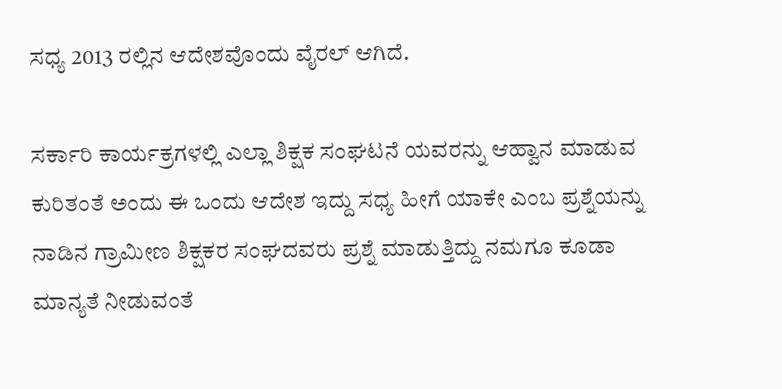ಸಧ್ಯ 2013 ರಲ್ಲಿನ ಆದೇಶವೊಂದು ವೈರಲ್ ಆಗಿದೆ.

ಸರ್ಕಾರಿ ಕಾರ್ಯಕ್ರಗಳಲ್ಲಿ ಎಲ್ಲಾ ಶಿಕ್ಷಕ ಸಂಘಟನೆ ಯವರನ್ನು ಆಹ್ವಾನ ಮಾಡುವ ಕುರಿತಂತೆ ಅಂದು ಈ ಒಂದು ಆದೇಶ ಇದ್ದು ಸಧ್ಯ ಹೀಗೆ ಯಾಕೇ ಎಂಬ ಪ್ರಶ್ನೆಯನ್ನು ನಾಡಿನ ಗ್ರಾಮೀಣ ಶಿಕ್ಷಕರ ಸಂಘದವರು ಪ್ರಶ್ನೆ ಮಾಡುತ್ತಿದ್ದು ನಮಗೂ ಕೂಡಾ ಮಾನ್ಯತೆ ನೀಡುವಂತೆ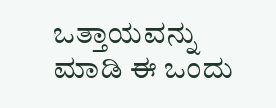ಒತ್ತಾಯವನ್ನು ಮಾಡಿ ಈ ಒಂದು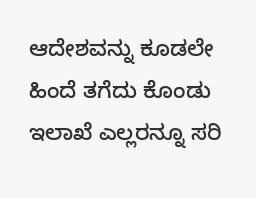ಆದೇಶವನ್ನು ಕೂಡಲೇ ಹಿಂದೆ ತಗೆದು ಕೊಂಡು ಇಲಾಖೆ ಎಲ್ಲರನ್ನೂ ಸರಿ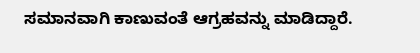ಸಮಾನವಾಗಿ ಕಾಣುವಂತೆ ಆಗ್ರಹವನ್ನು ಮಾಡಿದ್ದಾರೆ.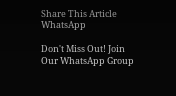Share This Article
WhatsApp

Don't Miss Out! Join Our WhatsApp Group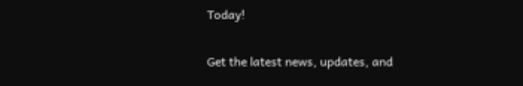Today!

Get the latest news, updates, and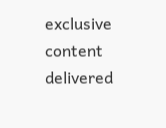exclusive content delivered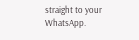straight to your WhatsApp.